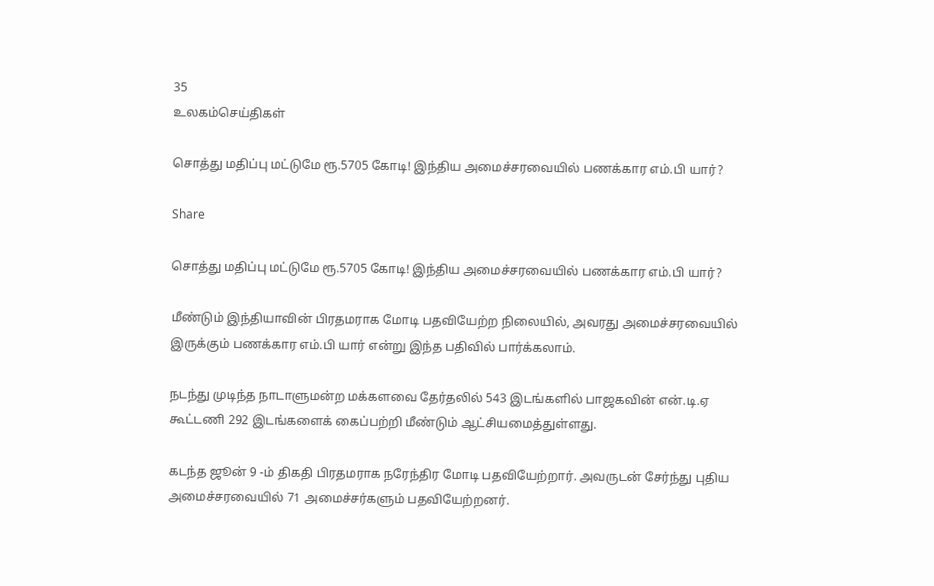35
உலகம்செய்திகள்

சொத்து மதிப்பு மட்டுமே ரூ.5705 கோடி! இந்திய அமைச்சரவையில் பணக்கார எம்.பி யார்?

Share

சொத்து மதிப்பு மட்டுமே ரூ.5705 கோடி! இந்திய அமைச்சரவையில் பணக்கார எம்.பி யார்?

மீண்டும் இந்தியாவின் பிரதமராக மோடி பதவியேற்ற நிலையில், அவரது அமைச்சரவையில் இருக்கும் பணக்கார எம்.பி யார் என்று இந்த பதிவில் பார்க்கலாம்.

நடந்து முடிந்த நாடாளுமன்ற மக்களவை தேர்தலில் 543 இடங்களில் பாஜகவின் என்.டி.ஏ கூட்டணி 292 இடங்களைக் கைப்பற்றி மீண்டும் ஆட்சியமைத்துள்ளது.

கடந்த ஜூன் 9 -ம் திகதி பிரதமராக நரேந்திர மோடி பதவியேற்றார். அவருடன் சேர்ந்து புதிய அமைச்சரவையில் 71 அமைச்சர்களும் பதவியேற்றனர்.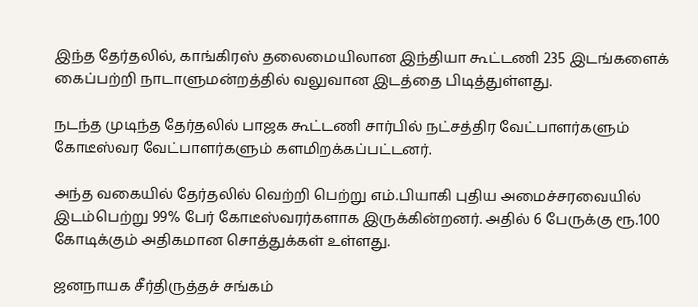இந்த தேர்தலில், காங்கிரஸ் தலைமையிலான இந்தியா கூட்டணி 235 இடங்களைக் கைப்பற்றி நாடாளுமன்றத்தில் வலுவான இடத்தை பிடித்துள்ளது.

நடந்த முடிந்த தேர்தலில் பாஜக கூட்டணி சார்பில் நட்சத்திர வேட்பாளர்களும் கோடீஸ்வர வேட்பாளர்களும் களமிறக்கப்பட்டனர்.

அந்த வகையில் தேர்தலில் வெற்றி பெற்று எம்.பியாகி புதிய அமைச்சரவையில் இடம்பெற்று 99% பேர் கோடீஸ்வரர்களாக இருக்கின்றனர். அதில் 6 பேருக்கு ரூ.100 கோடிக்கும் அதிகமான சொத்துக்கள் உள்ளது.

ஜனநாயக சீர்திருத்தச் சங்கம்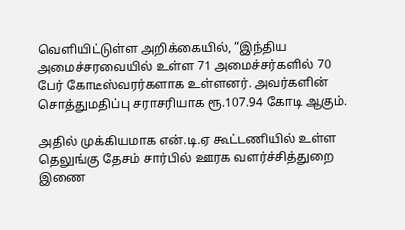வெளியிட்டுள்ள அறிக்கையில், “இந்திய அமைச்சரவையில் உள்ள 71 அமைச்சர்களில் 70 பேர் கோடீஸ்வரர்களாக உள்ளனர். அவர்களின் சொத்துமதிப்பு சராசரியாக ரூ.107.94 கோடி ஆகும்.

அதில் முக்கியமாக என்.டி.ஏ கூட்டணியில் உள்ள தெலுங்கு தேசம் சார்பில் ஊரக வளர்ச்சித்துறை இணை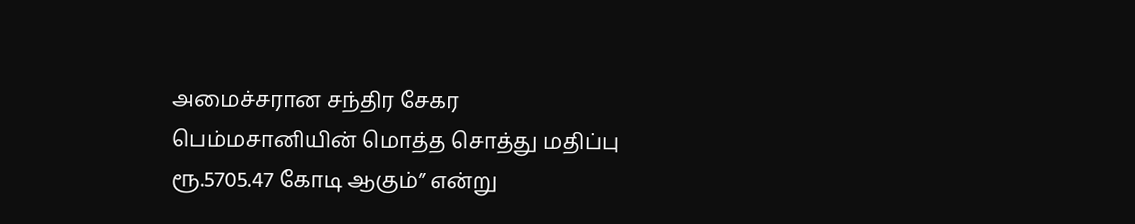அமைச்சரான சந்திர சேகர பெம்மசானியின் மொத்த சொத்து மதிப்பு ரூ.5705.47 கோடி ஆகும்” என்று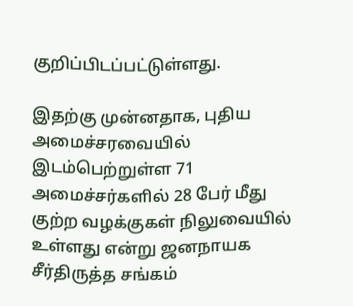குறிப்பிடப்பட்டுள்ளது.

இதற்கு முன்னதாக, புதிய அமைச்சரவையில் இடம்பெற்றுள்ள 71 அமைச்சர்களில் 28 பேர் மீது குற்ற வழக்குகள் நிலுவையில் உள்ளது என்று ஜனநாயக சீர்திருத்த சங்கம்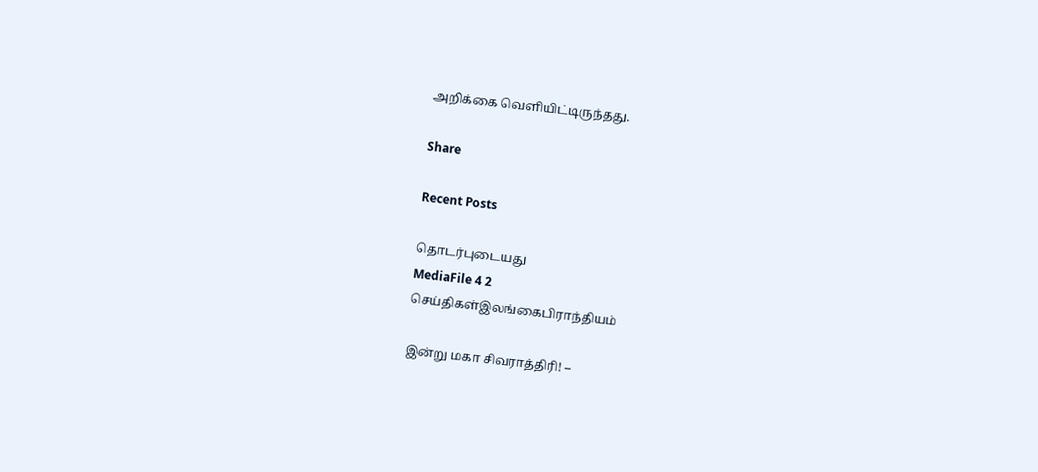அறிக்கை வெளியிட்டிருந்தது.

Share

Recent Posts

தொடர்புடையது
MediaFile 4 2
செய்திகள்இலங்கைபிராந்தியம்

இன்று மகா சிவராத்திரி! –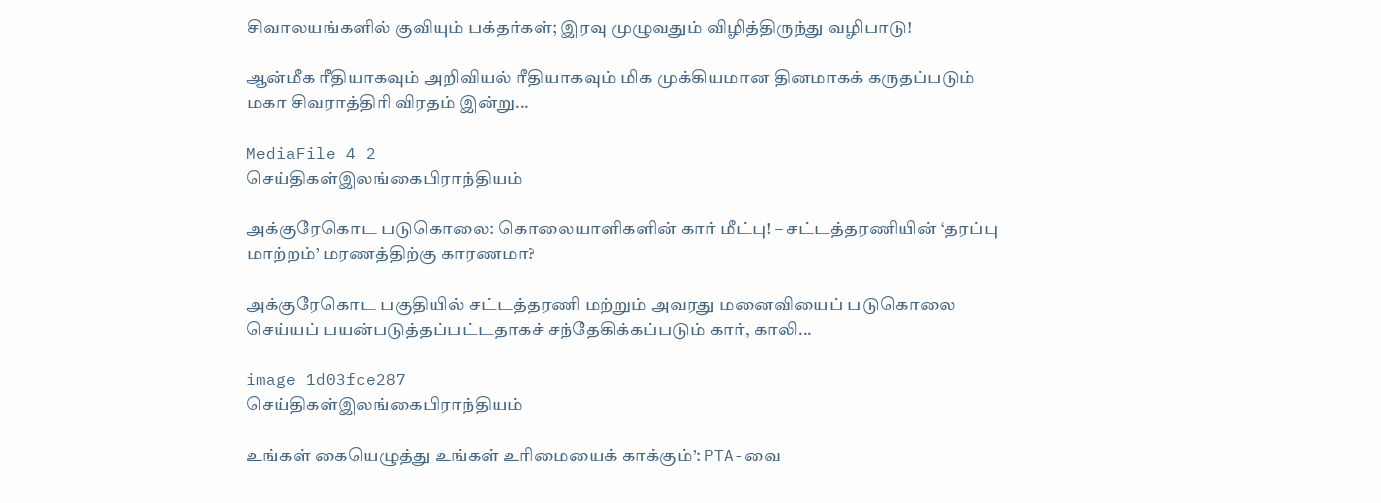சிவாலயங்களில் குவியும் பக்தர்கள்; இரவு முழுவதும் விழித்திருந்து வழிபாடு!

ஆன்மீக ரீதியாகவும் அறிவியல் ரீதியாகவும் மிக முக்கியமான தினமாகக் கருதப்படும் மகா சிவராத்திரி விரதம் இன்று...

MediaFile 4 2
செய்திகள்இலங்கைபிராந்தியம்

அக்குரேகொட படுகொலை: கொலையாளிகளின் கார் மீட்பு! – சட்டத்தரணியின் ‘தரப்பு மாற்றம்’ மரணத்திற்கு காரணமா?

அக்குரேகொட பகுதியில் சட்டத்தரணி மற்றும் அவரது மனைவியைப் படுகொலை செய்யப் பயன்படுத்தப்பட்டதாகச் சந்தேகிக்கப்படும் கார், காலி...

image 1d03fce287
செய்திகள்இலங்கைபிராந்தியம்

உங்கள் கையெழுத்து உங்கள் உரிமையைக் காக்கும்’: PTA-வை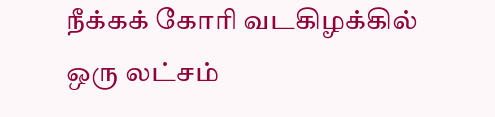நீக்கக் கோரி வடகிழக்கில் ஒரு லட்சம்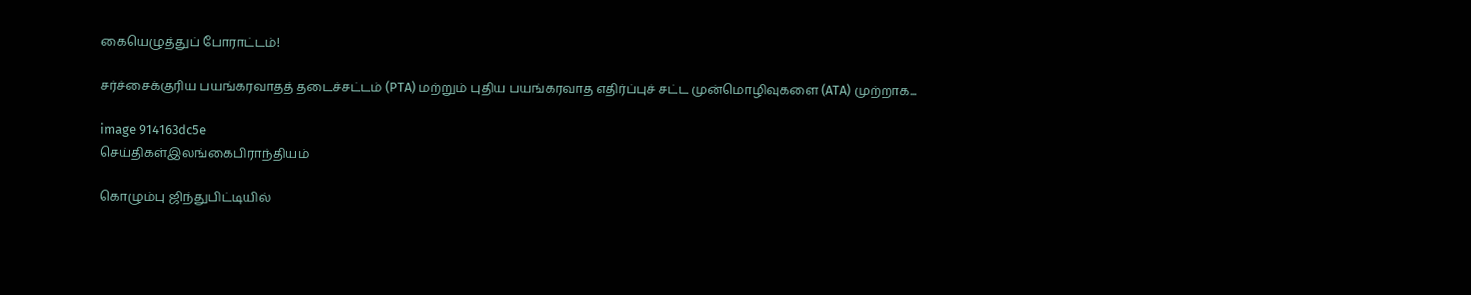கையெழுத்துப் போராட்டம்!

சர்ச்சைக்குரிய பயங்கரவாதத் தடைச்சட்டம் (PTA) மற்றும் புதிய பயங்கரவாத எதிர்ப்புச் சட்ட முன்மொழிவுகளை (ATA) முற்றாக...

image 914163dc5e
செய்திகள்இலங்கைபிராந்தியம்

கொழும்பு ஜிந்துபிட்டியில்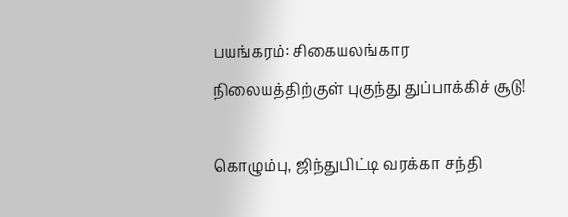பயங்கரம்: சிகையலங்கார நிலையத்திற்குள் புகுந்து துப்பாக்கிச் சூடு!

கொழும்பு, ஜிந்துபிட்டி வரக்கா சந்தி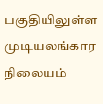பகுதியிலுள்ள முடியலங்கார நிலையம்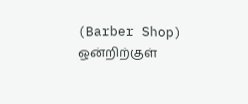(Barber Shop) ஒன்றிற்குள்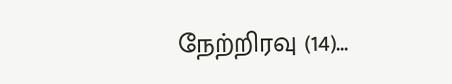நேற்றிரவு (14)...